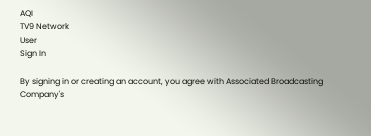AQI
TV9 Network
User
Sign In

By signing in or creating an account, you agree with Associated Broadcasting Company's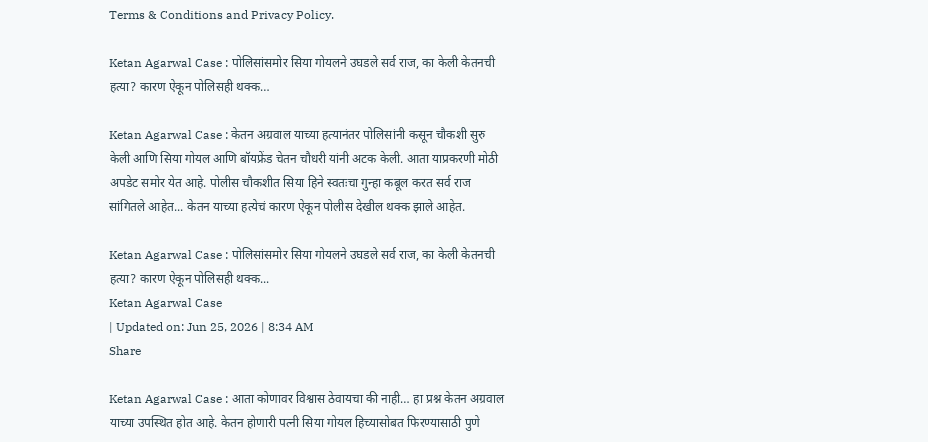Terms & Conditions and Privacy Policy.

Ketan Agarwal Case : पोलिसांसमोर सिया गोयलने उघडले सर्व राज, का केली केतनची हत्या? कारण ऐकून पोलिसही थक्क…

Ketan Agarwal Case : केतन अग्रवाल याच्या हत्यानंतर पोलिसांनी कसून चौकशी सुरु केली आणि सिया गोयल आणि बॉयफ्रेंड चेतन चौधरी यांनी अटक केली. आता याप्रकरणी मोठी अपडेट समोर येत आहे. पोलीस चौकशीत सिया हिने स्वतःचा गुन्हा कबूल करत सर्व राज सांगितले आहेत... केतन याच्या हत्येचं कारण ऐकून पोलीस देखील थक्क झाले आहेत.

Ketan Agarwal Case : पोलिसांसमोर सिया गोयलने उघडले सर्व राज, का केली केतनची हत्या? कारण ऐकून पोलिसही थक्क...
Ketan Agarwal Case
| Updated on: Jun 25, 2026 | 8:34 AM
Share

Ketan Agarwal Case : आता कोणावर विश्वास ठेवायचा की नाही… हा प्रश्न केतन अग्रवाल याच्या उपस्थित होत आहे. केतन होणारी पत्नी सिया गोयल हिच्यासोबत फिरण्यासाठी पुणे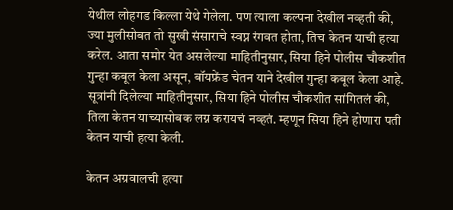येथील लोहगड किल्ला येथे गेलेला. पण त्याला कल्पना देखील नव्हती की, ज्या मुलीसोबत तो सुखी संसाराचे स्वप्न रंगवत होता, तिच केतन याची हत्या करेल. आता समोर येत असलेल्या माहितीनुसार, सिया हिने पोलीस चौकशीत गुन्हा कबूल केला असून, बॉयफ्रेंड चेतन याने देखील गुन्हा कबूल केला आहे. सूत्रांनी दिलेल्या माहितीनुसार, सिया हिने पोलीस चौकशीत सांगितलं की, तिला केतन याच्यासोबक लग्न करायचं नव्हतं. म्हणून सिया हिने होणारा पती केतन याची हत्या केली.

केतन अग्रवालची हत्या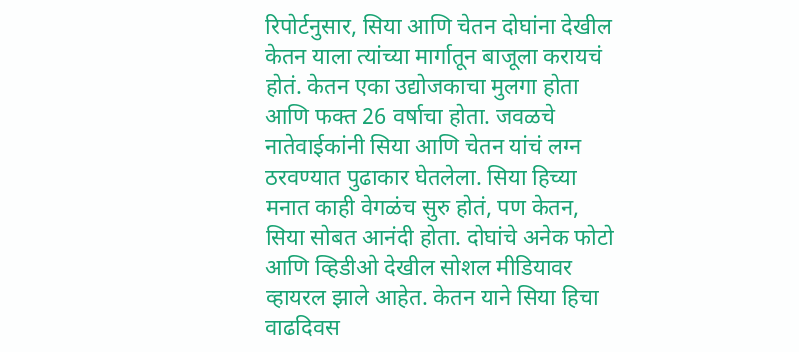रिपोर्टनुसार, सिया आणि चेतन दोघांना देखील केतन याला त्यांच्या मार्गातून बाजूला करायचं होतं. केतन एका उद्योजकाचा मुलगा होता आणि फक्त 26 वर्षाचा होता. जवळचे नातेवाईकांनी सिया आणि चेतन यांचं लग्न ठरवण्यात पुढाकार घेतलेला. सिया हिच्या मनात काही वेगळंच सुरु होतं, पण केतन, सिया सोबत आनंदी होता. दोघांचे अनेक फोटो आणि व्हिडीओ देखील सोशल मीडियावर व्हायरल झाले आहेत. केतन याने सिया हिचा वाढदिवस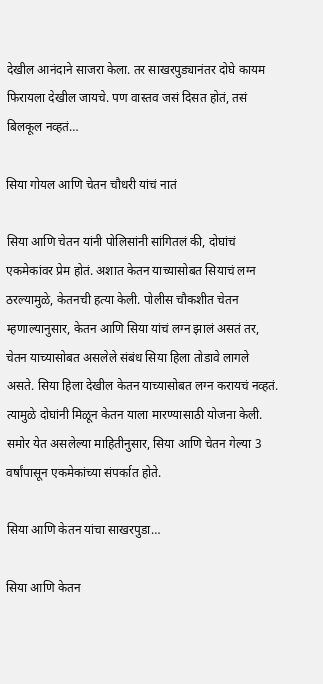देखील आनंदाने साजरा केला. तर साखरपुड्यानंतर दोघे कायम फिरायला देखील जायचे. पण वास्तव जसं दिसत होतं, तसं बिलकूल नव्हतं…

सिया गोयल आणि चेतन चौधरी यांचं नातं

सिया आणि चेतन यांनी पोलिसांनी सांगितलं की, दोघांचं एकमेकांवर प्रेम होतं. अशात केतन याच्यासोबत सियाचं लग्न ठरल्यामुळे, केतनची हत्या केली. पोलीस चौकशीत चेतन म्हणाल्यानुसार, केतन आणि सिया यांचं लग्न झालं असतं तर, चेतन याच्यासोबत असलेले संबंध सिया हिला तोडावे लागले असते. सिया हिला देखील केतन याच्यासोबत लग्न करायचं नव्हतं. त्यामुळे दोघांनी मिळून केतन याला मारण्यासाठी योजना केली. समोर येत असलेल्या माहितीनुसार, सिया आणि चेतन गेल्या 3 वर्षांपासून एकमेकांच्या संपर्कात होते.

सिया आणि केतन यांचा साखरपुडा…

सिया आणि केतन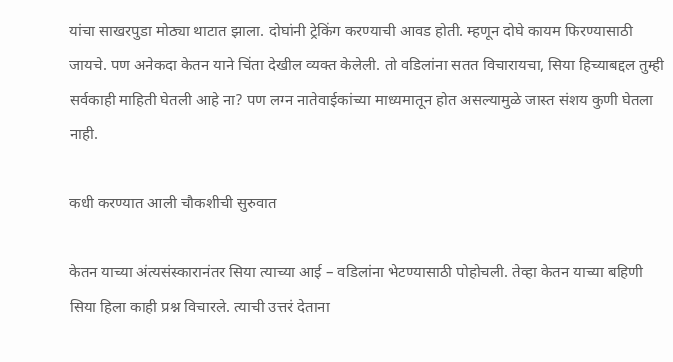यांचा साखरपुडा मोठ्या थाटात झाला. दोघांनी ट्रेकिंग करण्याची आवड होती. म्हणून दोघे कायम फिरण्यासाठी जायचे. पण अनेकदा केतन याने चिंता देखील व्यक्त केलेली. तो वडिलांना सतत विचारायचा, सिया हिच्याबद्दल तुम्ही सर्वकाही माहिती घेतली आहे ना? पण लग्न नातेवाईकांच्या माध्यमातून होत असल्यामुळे जास्त संशय कुणी घेतला नाही.

कधी करण्यात आली चौकशीची सुरुवात

केतन याच्या अंत्यसंस्कारानंतर सिया त्याच्या आई – वडिलांना भेटण्यासाठी पोहोचली. तेव्हा केतन याच्या बहिणी सिया हिला काही प्रश्न विचारले. त्याची उत्तरं देताना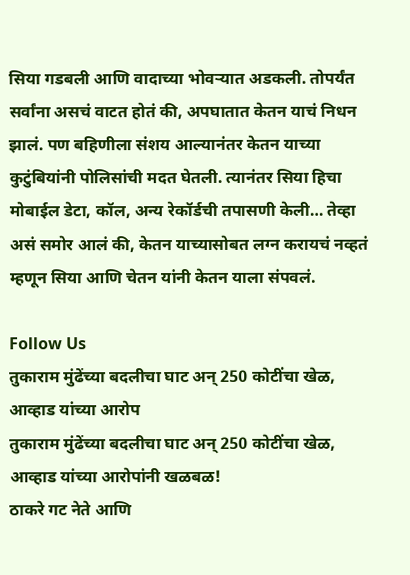सिया गडबली आणि वादाच्या भोवऱ्यात अडकली. तोपर्यंत सर्वांना असचं वाटत होतं की, अपघातात केतन याचं निधन झालं. पण बहिणीला संशय आल्यानंतर केतन याच्या कुटुंबियांनी पोलिसांची मदत घेतली. त्यानंतर सिया हिचा मोबाईल डेटा, कॉल, अन्य रेकॉर्डची तपासणी केली… तेव्हा असं समोर आलं की, केतन याच्यासोबत लग्न करायचं नव्हतं म्हणून सिया आणि चेतन यांनी केतन याला संपवलं.

Follow Us
तुकाराम मुंढेंच्या बदलीचा घाट अन् 250 कोटींचा खेळ, आव्हाड यांच्या आरोप
तुकाराम मुंढेंच्या बदलीचा घाट अन् 250 कोटींचा खेळ, आव्हाड यांच्या आरोपांनी खळबळ!
ठाकरे गट नेते आणि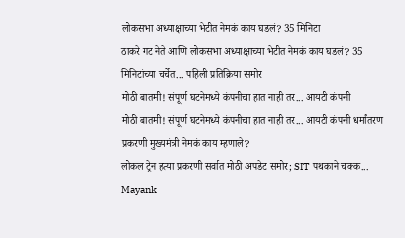लोकसभा अध्याक्षाच्या भेटीत नेमकं काय घडलं? 35 मिनिटा
ठाकरे गट नेते आणि लोकसभा अध्याक्षाच्या भेटीत नेमकं काय घडलं? 35 मिनिटांच्या चर्चेत... पहिली प्रतिक्रिया समोर
मोठी बातमी! संपूर्ण घटनेमध्ये कंपनीचा हात नाही तर... आयटी कंपनी
मोठी बातमी! संपूर्ण घटनेमध्ये कंपनीचा हात नाही तर... आयटी कंपनी धर्मांतरण प्रकरणी मुख्यमंत्री नेमकं काय म्हणाले?
लोकल ट्रेन हत्या प्रकरणी सर्वात मोठी अपडेट समोर; SIT पथकाने चक्क...
Mayank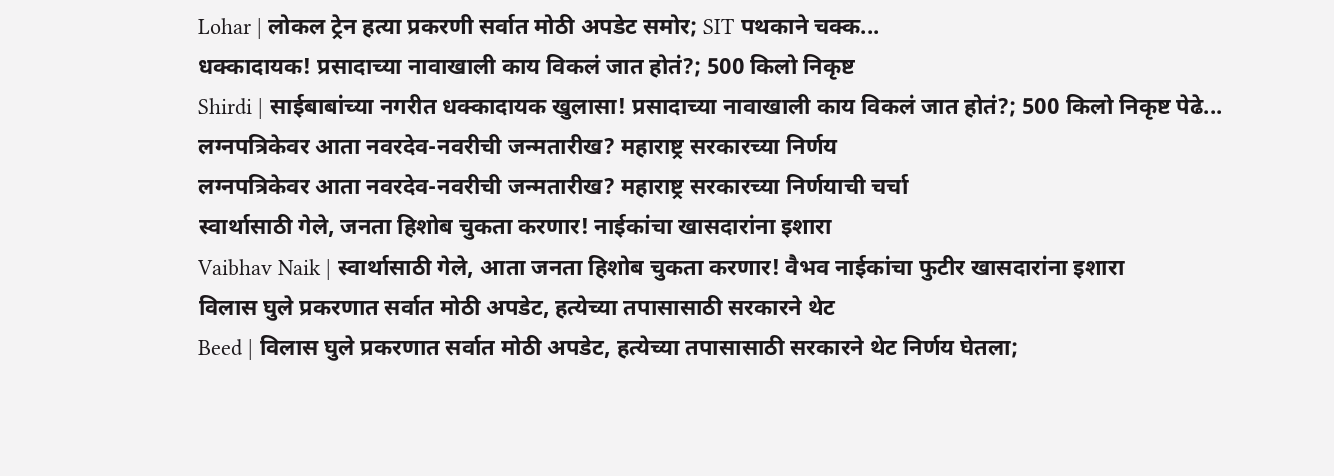Lohar | लोकल ट्रेन हत्या प्रकरणी सर्वात मोठी अपडेट समोर; SIT पथकाने चक्क...
धक्कादायक! प्रसादाच्या नावाखाली काय विकलं जात होतं?; 500 किलो निकृष्ट
Shirdi | साईबाबांच्या नगरीत धक्कादायक खुलासा! प्रसादाच्या नावाखाली काय विकलं जात होतं?; 500 किलो निकृष्ट पेढे...
लग्नपत्रिकेवर आता नवरदेव-नवरीची जन्मतारीख? महाराष्ट्र सरकारच्या निर्णय
लग्नपत्रिकेवर आता नवरदेव-नवरीची जन्मतारीख? महाराष्ट्र सरकारच्या निर्णयाची चर्चा
स्वार्थासाठी गेले, जनता हिशोब चुकता करणार! नाईकांचा खासदारांना इशारा
Vaibhav Naik | स्वार्थासाठी गेले, आता जनता हिशोब चुकता करणार! वैभव नाईकांचा फुटीर खासदारांना इशारा
विलास घुले प्रकरणात सर्वात मोठी अपडेट, हत्येच्या तपासासाठी सरकारने थेट
Beed | विलास घुले प्रकरणात सर्वात मोठी अपडेट, हत्येच्या तपासासाठी सरकारने थेट निर्णय घेतला;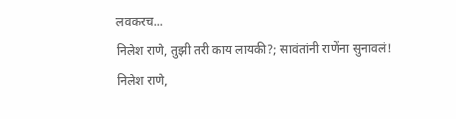लवकरच...
निलेश राणे, तुझी तरी काय लायकी?; सावंतांनी राणेंना सुनावलं!
निलेश राणे,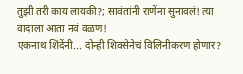तुझी तरी काय लायकी?; सावंतांनी राणेंना सुनावलं! त्या वादाला आता नवं वळण!
एकनाथ शिंदेंनी... दोन्ही शिवसेनेचं विलिनीकरण होणार?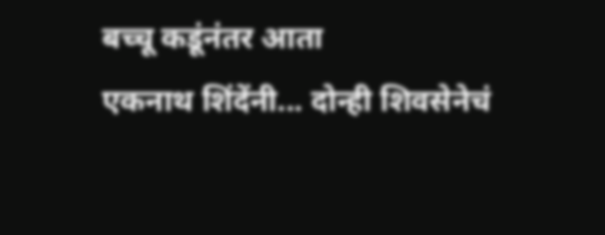बच्चू कडूंनंतर आता
एकनाथ शिंदेंनी... दोन्ही शिवसेनेचं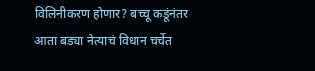विलिनीकरण होणार? बच्चू कडूंनंतर आता बड्या नेत्याचं विधान चर्चेत